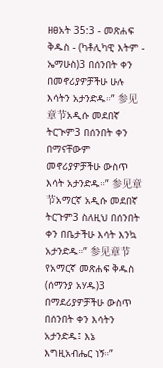ዘፀአት 35:3 - መጽሐፍ ቅዱስ - (ካቶሊካዊ እትም - ኤማሁስ)3 በሰንበት ቀን በመኖሪያዎቻችሁ ሁሉ እሳትን አታንድዱ።” 参见章节አዲሱ መደበኛ ትርጒም3 በሰንበት ቀን በማናቸውም መኖሪያዎቻችሁ ውስጥ እሳት አታንድዱ።” 参见章节አማርኛ አዲሱ መደበኛ ትርጉም3 ስለዚህ በሰንበት ቀን በቤታችሁ እሳት እንኳ አታንድዱ።” 参见章节የአማርኛ መጽሐፍ ቅዱስ (ሰማንያ አሃዱ)3 በማደሪያዎቻችሁ ውስጥ በሰንበት ቀን እሳትን አታንድዱ፤ እኔ እግዚአብሔር ነኝ።”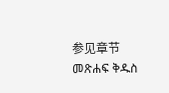参见章节መጽሐፍ ቅዱስ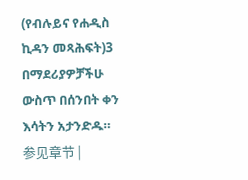(የብሉይና የሐዲስ ኪዳን መጻሕፍት)3 በማደሪያዎቻችሁ ውስጥ በሰንበት ቀን እሳትን አታንድዱ። 参见章节 |